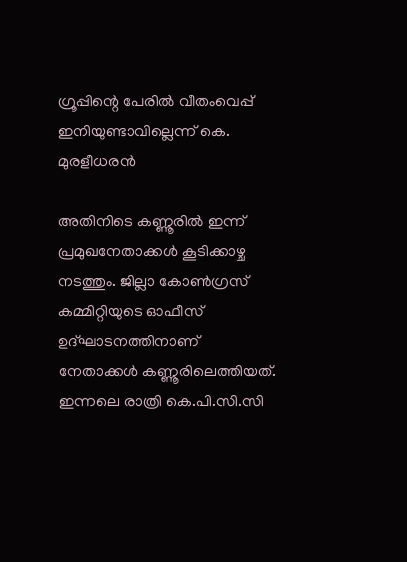ഗ്രൂപ്പിന്റെ പേരില്‍ വീതംവെപ്പ് ഇനിയുണ്ടാവില്ലെന്ന് കെ. മുരളീധരന്‍

അതിനിടെ കണ്ണൂരില്‍ ഇന്ന് പ്രമുഖനേതാക്കള്‍ കൂടിക്കാഴ്ച നടത്തും. ജില്ലാ കോണ്‍ഗ്രസ് കമ്മിറ്റിയുടെ ഓഫീസ് ഉദ്ഘാടനത്തിനാണ് നേതാക്കള്‍ കണ്ണൂരിലെത്തിയത്. ഇന്നലെ രാത്രി കെ.പി.സി.സി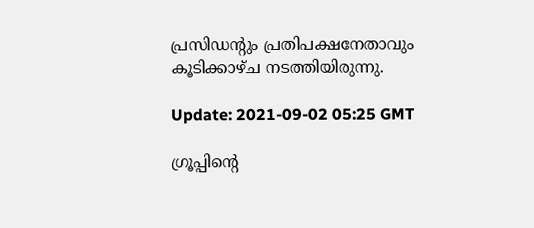പ്രസിഡന്റും പ്രതിപക്ഷനേതാവും കൂടിക്കാഴ്ച നടത്തിയിരുന്നു.

Update: 2021-09-02 05:25 GMT

ഗ്രൂപ്പിന്റെ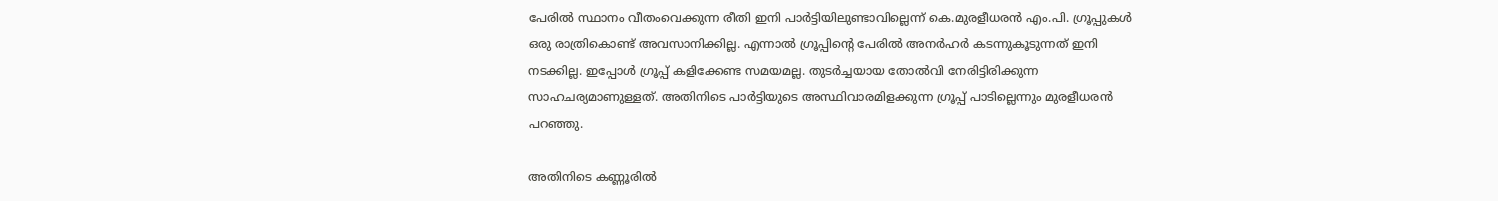പേരില്‍ സ്ഥാനം വീതംവെക്കുന്ന രീതി ഇനി പാര്‍ട്ടിയിലുണ്ടാവില്ലെന്ന് കെ.മുരളീധരന്‍ എം.പി. ഗ്രൂപ്പുകള്‍ ഒരു രാത്രികൊണ്ട് അവസാനിക്കില്ല. എന്നാല്‍ ഗ്രൂപ്പിന്റെ പേരില്‍ അനര്‍ഹര്‍ കടന്നുകൂടുന്നത് ഇനി നടക്കില്ല. ഇപ്പോള്‍ ഗ്രൂപ്പ് കളിക്കേണ്ട സമയമല്ല. തുടര്‍ച്ചയായ തോല്‍വി നേരിട്ടിരിക്കുന്ന സാഹചര്യമാണുള്ളത്. അതിനിടെ പാര്‍ട്ടിയുടെ അസ്ഥിവാരമിളക്കുന്ന ഗ്രൂപ്പ് പാടില്ലെന്നും മുരളീധരന്‍ പറഞ്ഞു.

അതിനിടെ കണ്ണൂരില്‍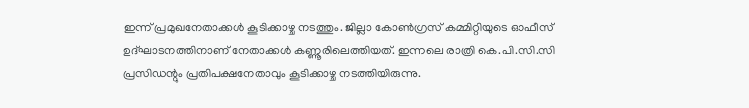ഇന്ന് പ്രമുഖനേതാക്കള്‍ കൂടിക്കാഴ്ച നടത്തും. ജില്ലാ കോണ്‍ഗ്രസ് കമ്മിറ്റിയുടെ ഓഫീസ് ഉദ്ഘാടനത്തിനാണ് നേതാക്കള്‍ കണ്ണൂരിലെത്തിയത്. ഇന്നലെ രാത്രി കെ.പി.സി.സി പ്രസിഡന്റും പ്രതിപക്ഷനേതാവും കൂടിക്കാഴ്ച നടത്തിയിരുന്നു.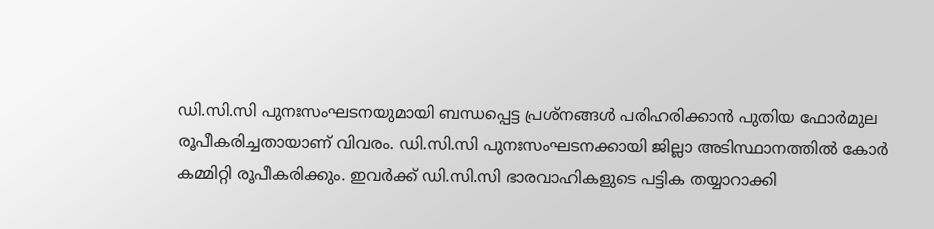ഡി.സി.സി പുനഃസംഘടനയുമായി ബന്ധപ്പെട്ട പ്രശ്‌നങ്ങള്‍ പരിഹരിക്കാന്‍ പുതിയ ഫോര്‍മുല രൂപീകരിച്ചതായാണ് വിവരം. ഡി.സി.സി പുനഃസംഘടനക്കായി ജില്ലാ അടിസ്ഥാനത്തില്‍ കോര്‍ കമ്മിറ്റി രൂപീകരിക്കും. ഇവര്‍ക്ക് ഡി.സി.സി ഭാരവാഹികളുടെ പട്ടിക തയ്യാറാക്കി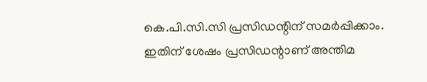കെ.പി.സി.സി പ്രസിഡന്റിന് സമര്‍പ്പിക്കാം. ഇതിന് ശേഷം പ്രസിഡന്റാണ് അന്തിമ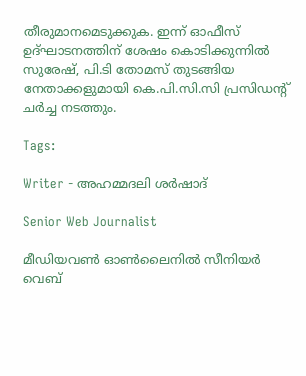തീരുമാനമെടുക്കുക. ഇന്ന് ഓഫീസ് ഉദ്ഘാടനത്തിന് ശേഷം കൊടിക്കുന്നില്‍ സുരേഷ്, പി.ടി തോമസ് തുടങ്ങിയ നേതാക്കളുമായി കെ.പി.സി.സി പ്രസിഡന്റ് ചര്‍ച്ച നടത്തും.

Tags:

Writer - അഹമ്മദലി ശര്‍ഷാദ്

Senior Web Journalist

മീഡിയവൺ ഓൺലൈനിൽ സീനിയർ വെബ്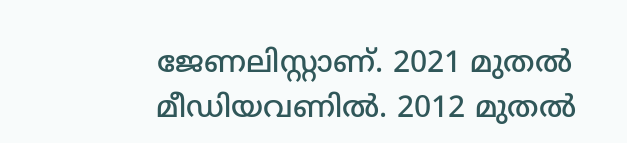ജേണലിസ്റ്റാണ്. 2021 മുതൽ മീഡിയവണിൽ. 2012 മുതൽ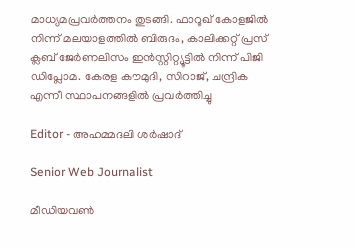മാധ്യമപ്രവർത്തനം തുടങ്ങി. ഫാറൂഖ് കോളജിൽ നിന്ന് മലയാളത്തിൽ ബിരുദം, കാലിക്കറ്റ് പ്രസ് ക്ലബ് ജേർണലിസം ഇൻസ്റ്റിറ്റ്യൂട്ടിൽ നിന്ന് പിജി ഡിപ്ലോമ. കേരള കൗമുദി, സിറാജ്, ചന്ദ്രിക എന്നീ സ്ഥാപനങ്ങളിൽ പ്രവർത്തിച്ചു

Editor - അഹമ്മദലി ശര്‍ഷാദ്

Senior Web Journalist

മീഡിയവൺ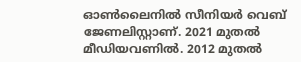ഓൺലൈനിൽ സീനിയർ വെബ് ജേണലിസ്റ്റാണ്. 2021 മുതൽ മീഡിയവണിൽ. 2012 മുതൽ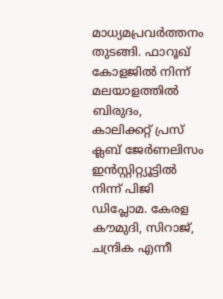മാധ്യമപ്രവർത്തനം തുടങ്ങി. ഫാറൂഖ് കോളജിൽ നിന്ന് മലയാളത്തിൽ ബിരുദം, കാലിക്കറ്റ് പ്രസ് ക്ലബ് ജേർണലിസം ഇൻസ്റ്റിറ്റ്യൂട്ടിൽ നിന്ന് പിജി ഡിപ്ലോമ. കേരള കൗമുദി, സിറാജ്, ചന്ദ്രിക എന്നീ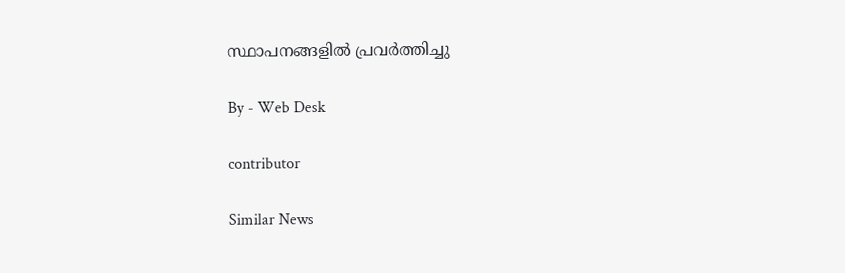സ്ഥാപനങ്ങളിൽ പ്രവർത്തിച്ചു

By - Web Desk

contributor

Similar News